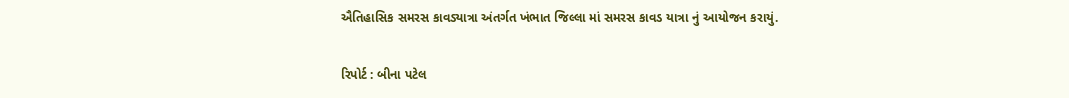ઐતિહાસિક સમરસ કાવડ્યાત્રા અંતર્ગત ખંભાત જિલ્લા માં સમરસ કાવડ યાત્રા નું આયોજન કરાયું.

રિપોર્ટ : બીના પટેલ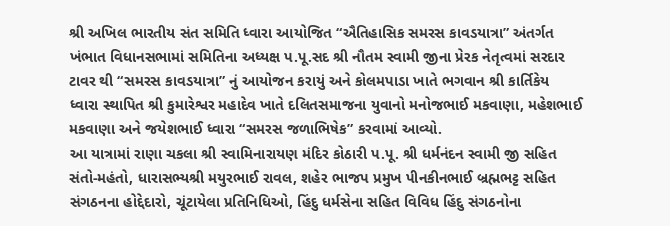શ્રી અખિલ ભારતીય સંત સમિતિ ધ્વારા આયોજિત “ઐતિહાસિક સમરસ કાવડયાત્રા” અંતર્ગત ખંભાત વિધાનસભામાં સમિતિના અધ્યક્ષ પ.પૂ.સદ શ્રી નૌતમ સ્વામી જીના પ્રેરક નેતૃત્વમાં સરદાર ટાવર થી “સમરસ કાવડયાત્રા” નું આયોજન કરાયું અને કોલમપાડા ખાતે ભગવાન શ્રી કાર્તિકેય ધ્વારા સ્થાપિત શ્રી કુમારેશ્વર મહાદેવ ખાતે દલિતસમાજના યુવાનો મનોજભાઈ મકવાણા, મહેશભાઈ મકવાણા અને જયેશભાઈ ધ્વારા “સમરસ જળાભિષેક” કરવામાં આવ્યો.
આ યાત્રામાં રાણા ચકલા શ્રી સ્વામિનારાયણ મંદિર કોઠારી પ.પૂ. શ્રી ધર્મનંદન સ્વામી જી સહિત સંતો-મહંતો, ધારાસભ્યશ્રી મયુરભાઈ રાવલ, શહેર ભાજપ પ્રમુખ પીનકીનભાઈ બ્રહ્મભટ્ટ સહિત સંગઠનના હોદ્દેદારો, ચૂંટાયેલા પ્રતિનિધિઓ, હિંદુ ધર્મસેના સહિત વિવિધ હિંદુ સંગઠનોના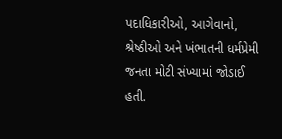પદાધિકારીઓ, આગેવાનો, શ્રેષ્ઠીઓ અને ખંભાતની ધર્મપ્રેમી જનતા મોટી સંખ્યામાં જોડાઈ હતી.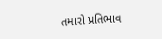તમારો પ્રતિભાવ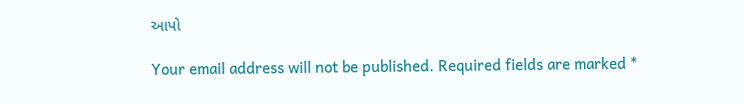આપો

Your email address will not be published. Required fields are marked *